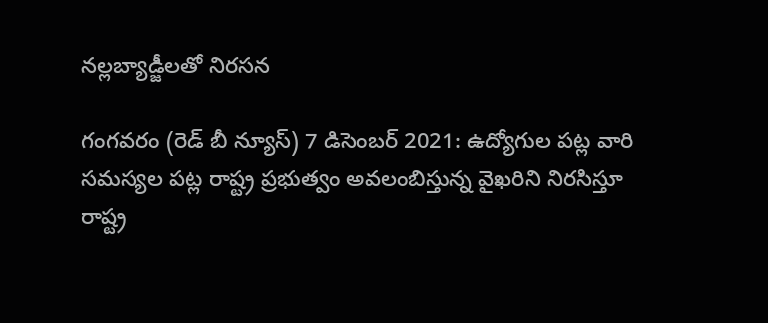నల్లబ్యాడ్జీలతో నిరసన

గంగవరం (రెడ్ బీ న్యూస్) 7 డిసెంబర్ 2021: ఉద్యోగుల పట్ల వారి సమస్యల పట్ల రాష్ట్ర ప్రభుత్వం అవలంబిస్తున్న వైఖరిని నిరసిస్తూ రాష్ట్ర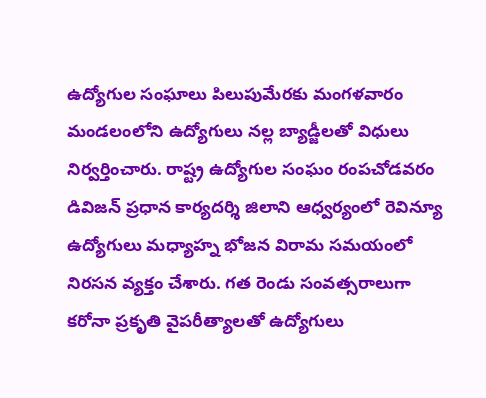ఉద్యోగుల సంఘాలు పిలుపుమేరకు మంగళవారం మండలంలోని ఉద్యోగులు నల్ల బ్యాడ్జీలతో విధులు నిర్వర్తించారు. రాష్ట్ర ఉద్యోగుల సంఘం రంపచోడవరం డివిజన్ ప్రధాన కార్యదర్శి జిలాని ఆధ్వర్యంలో రెవిన్యూ ఉద్యోగులు మధ్యాహ్న భోజన విరామ సమయంలో నిరసన వ్యక్తం చేశారు. గత రెండు సంవత్సరాలుగా కరోనా ప్రకృతి వైపరీత్యాలతో ఉద్యోగులు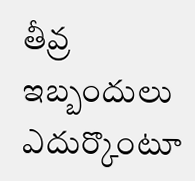తీవ్ర ఇబ్బందులు ఎదుర్కొంటూ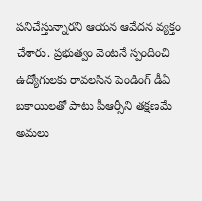పనిచేస్తున్నారని ఆయన ఆవేదన వ్యక్తం చేశారు. ప్రభుత్వం వెంటనే స్పందించి ఉద్యోగులకు రావలసిన పెండింగ్ డీఏ బకాయిలతో పాటు పీఆర్సీని తక్షణమే అమలు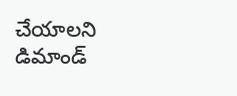చేయాలని డిమాండ్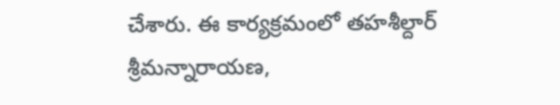చేశారు. ఈ కార్యక్రమంలో తహశీల్దార్ శ్రీమన్నారాయణ,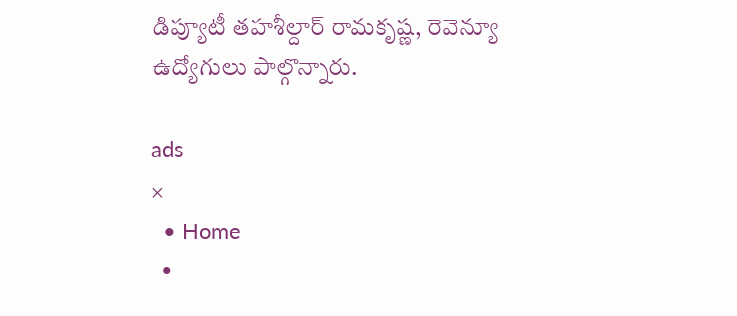డిప్యూటీ తహశీల్దార్ రామకృష్ణ, రెవెన్యూ ఉద్యోగులు పాల్గొన్నారు.

ads
×
  • Home
  •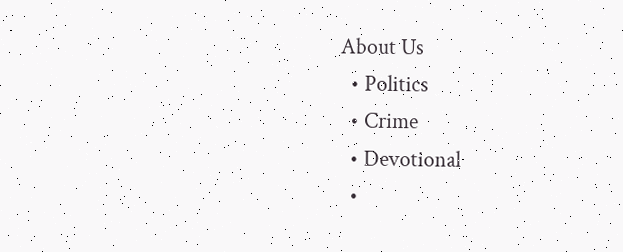About Us
  • Politics
  • Crime
  • Devotional
  •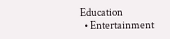Education
  • Entertainment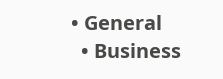• General
  • Business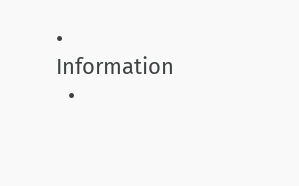• Information
  •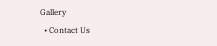Gallery
  • Contact Us